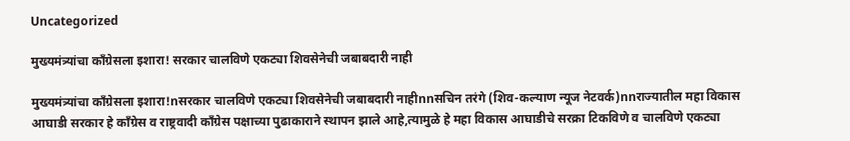Uncategorized

मुख्यमंत्र्यांचा काँग्रेसला इशारा! सरकार चालविणे एकट्या शिवसेनेची जबाबदारी नाही

मुख्यमंत्र्यांचा काँग्रेसला इशारा!nसरकार चालविणे एकट्या शिवसेनेची जबाबदारी नाहीnnसचिन तरंगे (शिव-कल्याण न्यूज नेटवर्क)nnराज्यातील महा विकास आघाडी सरकार हे काँग्रेस व राष्ट्रवादी काँग्रेस पक्षाच्या पुढाकाराने स्थापन झाले आहे,त्यामुळे हे महा विकास आघाडीचे सरक्रा टिकविणे व चालविणे एकट्या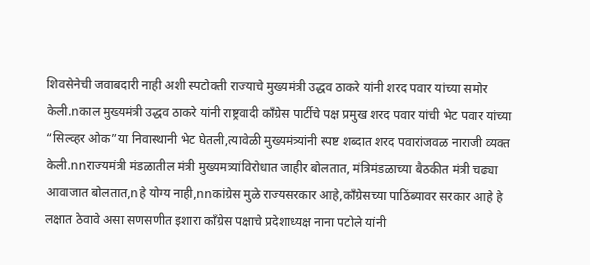शिवसेनेची जवाबदारी नाही अशी स्पटोक्ती राज्याचे मुख्यमंत्री उद्धव ठाकरे यांनी शरद पवार यांच्या समोर केली.nकाल मुख्यमंत्री उद्धव ठाकरे यांनी राष्ट्रवादी काँग्रेस पार्टीचे पक्ष प्रमुख शरद पवार यांची भेट पवार यांच्या “सिल्व्हर ओक”या निवास्थानी भेट घेतली,त्यावेळी मुख्यमंत्र्यांनी स्पष्ट शब्दात शरद पवारांजवळ नाराजी व्यक्त केली.nnराज्यमंत्री मंडळातील मंत्री मुख्यमत्र्यांविरोधात जाहीर बोलतात, मंत्रिमंडळाच्या बैठकीत मंत्री चढ्या आवाजात बोलतात,nहे योग्य नाही,nnकांग्रेस मुळे राज्यसरकार आहे,काँग्रेसच्या पाठिंब्यावर सरकार आहे हे लक्षात ठेवावे असा सणसणीत इशारा काँग्रेस पक्षाचे प्रदेशाध्यक्ष नाना पटोले यांनी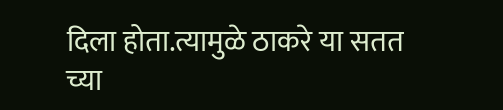दिला होता.त्यामुळे ठाकरे या सतत च्या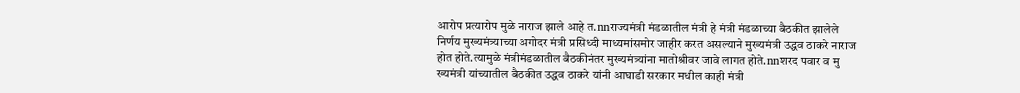आरोप प्रत्यारोप मुळे नाराज झाले आहे त.nnराज्यमंत्री मंडळातील मंत्री हे मंत्री मंडळाच्या बैठकीत झालेले निर्णय मुख्यमंत्र्याच्या अगोदर मंत्री प्रसिध्दी माध्यमांसमोर जाहीर करत असल्याने मुख्यमंत्री उद्धव ठाकरे नाराज होत होते.त्यामुळे मंत्रीमंडळातील बैठकीनंतर मुख्यमंत्र्यांना मातोश्रीवर जावे लागत होते.nnशरद पवार व मु ख्यमंत्री यांच्यातील बैठकीत उद्धव ठाकरे यांनी आघाडी सरकार मधील काही मंत्री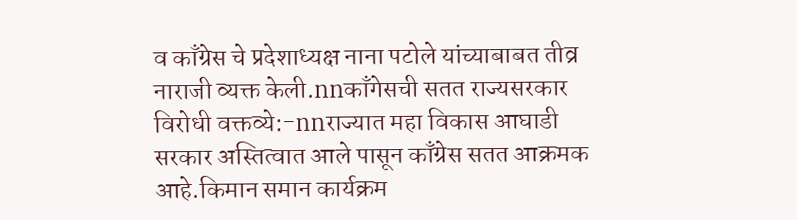व काँग्रेस चे प्रदेशाध्यक्ष नाना पटोले यांच्याबाबत तीव्र नाराजी व्यक्त केली.nnकाँगेसची सतत राज्यसरकार विरोधी वक्तव्ये:-nnराज्यात महा विकास आघाडी सरकार अस्तित्वात आले पासून काँग्रेस सतत आक्रमक आहे.किमान समान कार्यक्रम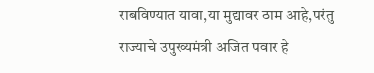राबविण्यात यावा,या मुद्यावर ठाम आहे,परंतु राज्याचे उपुख्यमंत्री अजित पवार हे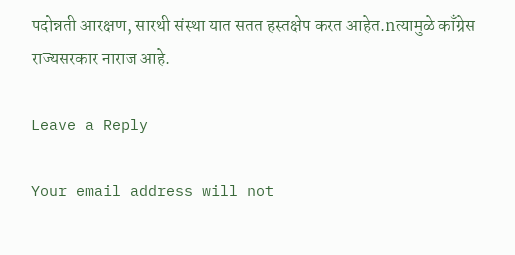पदोन्नती आरक्षण, सारथी संस्था यात सतत हस्तक्षेप करत आहेत.nत्यामुळे काँग्रेस राज्यसरकार नाराज आहे.

Leave a Reply

Your email address will not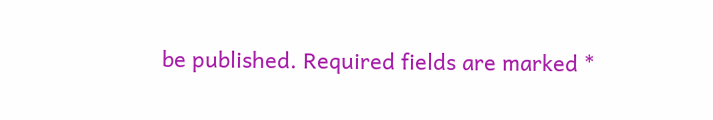be published. Required fields are marked *